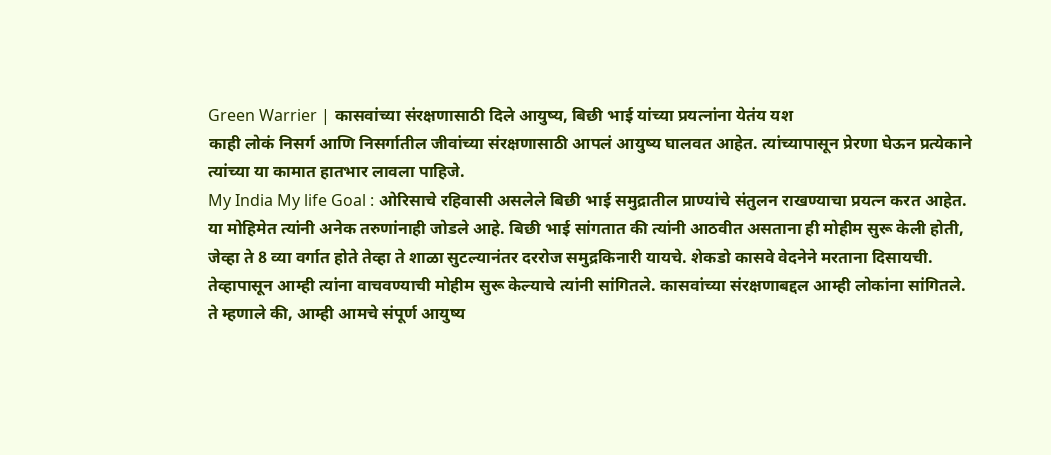Green Warrier | कासवांच्या संरक्षणासाठी दिले आयुष्य, बिछी भाई यांच्या प्रयत्नांना येतंय यश
काही लोकं निसर्ग आणि निसर्गातील जीवांच्या संरक्षणासाठी आपलं आयुष्य घालवत आहेत. त्यांच्यापासून प्रेरणा घेऊन प्रत्येकाने त्यांच्या या कामात हातभार लावला पाहिजे.
My India My life Goal : ओरिसाचे रहिवासी असलेले बिछी भाई समुद्रातील प्राण्यांचे संतुलन राखण्याचा प्रयत्न करत आहेत. या मोहिमेत त्यांनी अनेक तरुणांनाही जोडले आहे. बिछी भाई सांगतात की त्यांनी आठवीत असताना ही मोहीम सुरू केली होती, जेव्हा ते 8 व्या वर्गात होते तेव्हा ते शाळा सुटल्यानंतर दररोज समुद्रकिनारी यायचे. शेकडो कासवे वेदनेने मरताना दिसायची. तेव्हापासून आम्ही त्यांना वाचवण्याची मोहीम सुरू केल्याचे त्यांनी सांगितले. कासवांच्या संरक्षणाबद्दल आम्ही लोकांना सांगितले. ते म्हणाले की, आम्ही आमचे संपूर्ण आयुष्य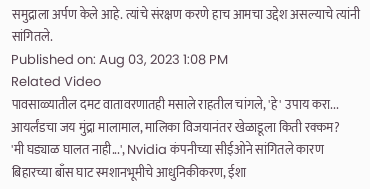समुद्राला अर्पण केले आहे. त्यांचे संरक्षण करणे हाच आमचा उद्देश असल्याचे त्यांनी सांगितले.
Published on: Aug 03, 2023 1:08 PM
Related Video
पावसाळ्यातील दमट वातावरणातही मसाले राहतील चांगले, 'हे' उपाय करा...
आयर्लंडचा जय मुंद्रा मालामाल, मालिका विजयानंतर खेळाडूला किती रक्कम?
'मी घड्याळ घालत नाही...', Nvidia कंपनीच्या सीईओने सांगितले कारण
बिहारच्या बाँस घाट स्मशानभूमीचे आधुनिकीकरण, ईशा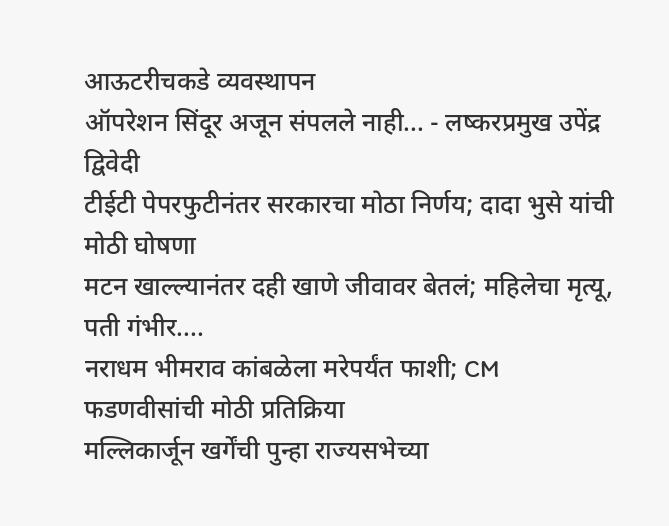आऊटरीचकडे व्यवस्थापन
ऑपरेशन सिंदूर अजून संपलले नाही... - लष्करप्रमुख उपेंद्र द्विवेदी
टीईटी पेपरफुटीनंतर सरकारचा मोठा निर्णय; दादा भुसे यांची मोठी घोषणा
मटन खाल्ल्यानंतर दही खाणे जीवावर बेतलं; महिलेचा मृत्यू, पती गंभीर....
नराधम भीमराव कांबळेला मरेपर्यंत फाशी; CM फडणवीसांची मोठी प्रतिक्रिया
मल्लिकार्जून खर्गेंची पुन्हा राज्यसभेच्या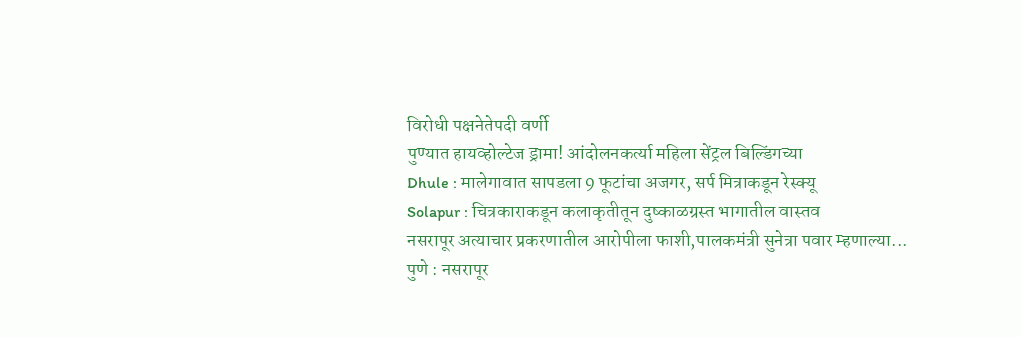विरोधी पक्षनेतेपदी वर्णी
पुण्यात हायव्होल्टेज ड्रामा! आंदोलनकर्त्या महिला सेंट्रल बिल्डिंगच्या
Dhule : मालेगावात सापडला 9 फूटांचा अजगर, सर्प मित्राकडून रेस्क्यू
Solapur : चित्रकाराकडून कलाकृतीतून दुष्काळग्रस्त भागातील वास्तव
नसरापूर अत्याचार प्रकरणातील आरोपीला फाशी,पालकमंत्री सुनेत्रा पवार म्हणाल्या...
पुणे : नसरापूर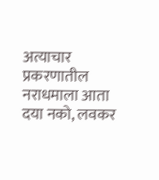अत्याचार प्रकरणातील नराधमाला आता दया नको, लवकर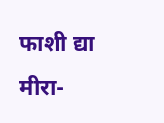फाशी द्या
मीरा-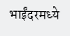भाईंदरमध्ये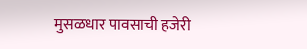मुसळधार पावसाची हजेरी